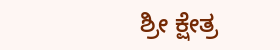ಶ್ರೀ ಕ್ಷೇತ್ರ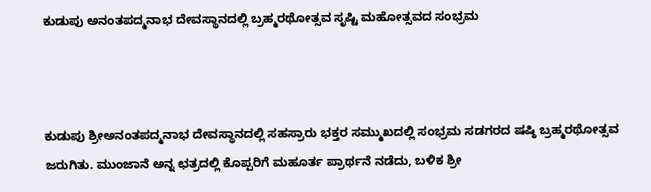ಕುಡುಪು ಅನಂತಪದ್ಮನಾಭ ದೇವಸ್ಥಾನದಲ್ಲಿ ಬ್ರಹ್ಮರಥೋತ್ಸವ ಸೃಷ್ಟಿ ಮಹೋತ್ಸವದ ಸಂಭ್ರಮ



ಕುಡುಪು ಶ್ರೀಅನಂತಪದ್ಮನಾಭ ದೇವಸ್ಥಾನದಲ್ಲಿ ಸಹಸ್ರಾರು ಭಕ್ತರ ಸಮ್ಮುಖದಲ್ಲಿ ಸಂಭ್ರಮ ಸಡಗರದ ಷಷ್ಠಿ ಬ್ರಹ್ಮರಥೋತ್ಸವ ಜರುಗಿತು. ಮುಂಜಾನೆ ಅನ್ನ ಛತ್ರದಲ್ಲಿ ಕೊಪ್ಪರಿಗೆ ಮಹೂರ್ತ ಪ್ರಾರ್ಥನೆ ನಡೆದು, ಬಳಿಕ ಶ್ರೀ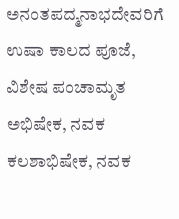ಅನಂತಪದ್ಮನಾಭದೇವರಿಗೆ ಉಷಾ ಕಾಲದ ಪೂಜೆ, ವಿಶೇಷ ಪಂಚಾಮೃತ ಅಭಿಷೇಕ, ನವಕ ಕಲಶಾಭಿಷೇಕ, ನವಕ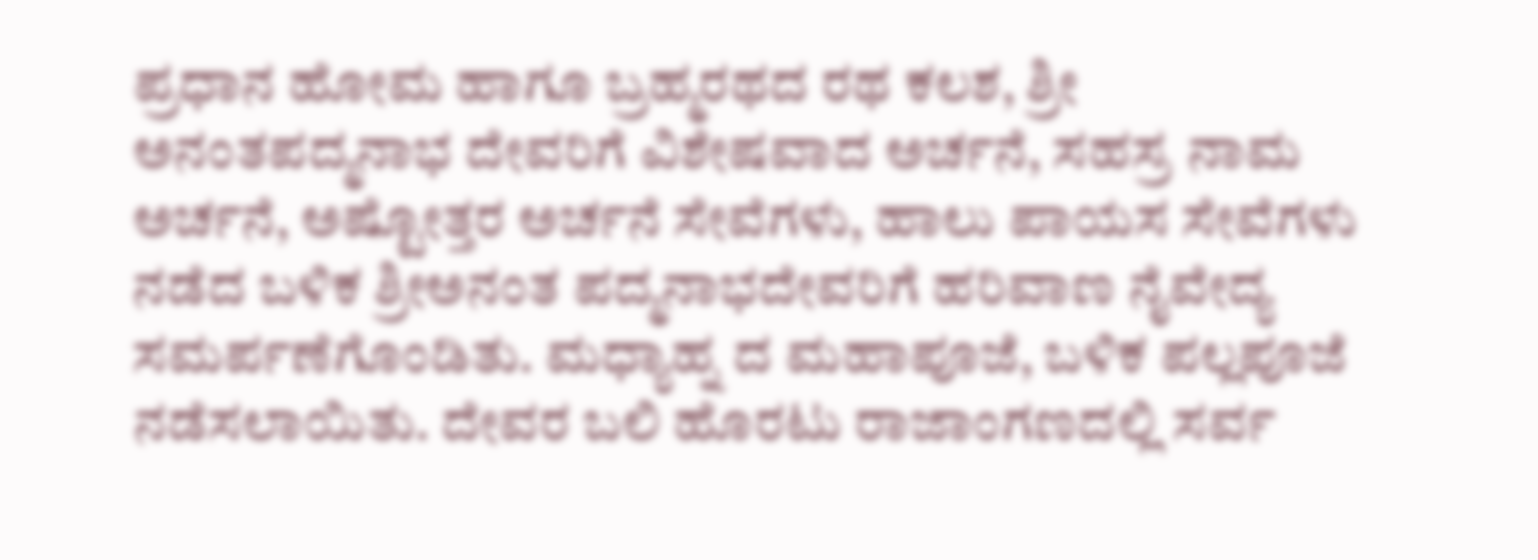ಪ್ರಧಾನ ಹೋಮ ಹಾಗೂ ಬ್ರಹ್ಮರಥದ ರಥ ಕಲಶ, ಶ್ರೀ ಅನಂತಪದ್ಮನಾಭ ದೇವರಿಗೆ ವಿಶೇಷವಾದ ಅರ್ಚನೆ, ಸಹಸ್ರ ನಾಮ ಅರ್ಚನೆ, ಅಷ್ಟೋತ್ತರ ಅರ್ಚನೆ ಸೇವೆಗಳು, ಹಾಲು ಪಾಯಸ ಸೇವೆಗಳು ನಡೆದ ಬಳಿಕ ಶ್ರೀಅನಂತ ಪದ್ಮನಾಭದೇವರಿಗೆ ಹರಿವಾಣ ನೈವೇದ್ಯ ಸಮರ್ಪಣೆಗೊಂಡಿತು. ಮಧ್ಯಾಹ್ನ ದ ಮಹಾಪೂಜೆ, ಬಳಿಕ ಪಲ್ಲಪೂಜೆ ನಡೆಸಲಾಯಿತು. ದೇವರ ಬಲಿ ಹೊರಟು ರಾಜಾಂಗಣದಲ್ಲಿ ಸರ್ವ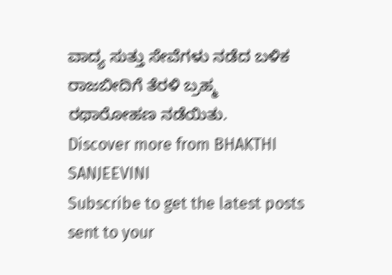ವಾದ್ಯ ಸುತ್ತು ಸೇವೆಗಳು ನಡೆದ ಬಳಿಕ ರಾಜಬೀದಿಗೆ ತೆರಳಿ ಬ್ರಹ್ಮ ರಥಾರೋಹಣ ನಡೆಯಿತು.
Discover more from BHAKTHI SANJEEVINI
Subscribe to get the latest posts sent to your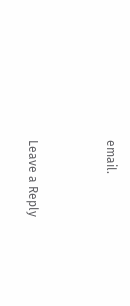email.



Leave a Reply